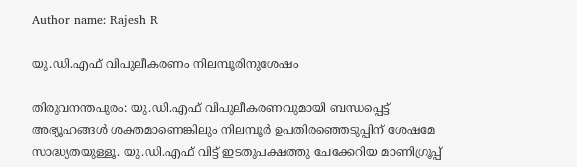Author name: Rajesh R

യു.ഡി.എഫ് വിപുലീകരണം നിലമ്പൂരിനുശേഷം

തിരുവനന്തപുരം: യു.ഡി.എഫ് വിപുലീകരണവുമായി ബന്ധപ്പെട്ട് അഭ്യൂഹങ്ങൾ ശക്തമാണെങ്കിലും നിലമ്പൂർ ഉപതിരഞ്ഞെടുപ്പിന് ശേഷമേ സാദ്ധ്യതയുള്ളൂ. യു.ഡി.എഫ് വിട്ട് ഇടതുപക്ഷത്തു ചേക്കേറിയ മാണിഗ്രൂപ്പ്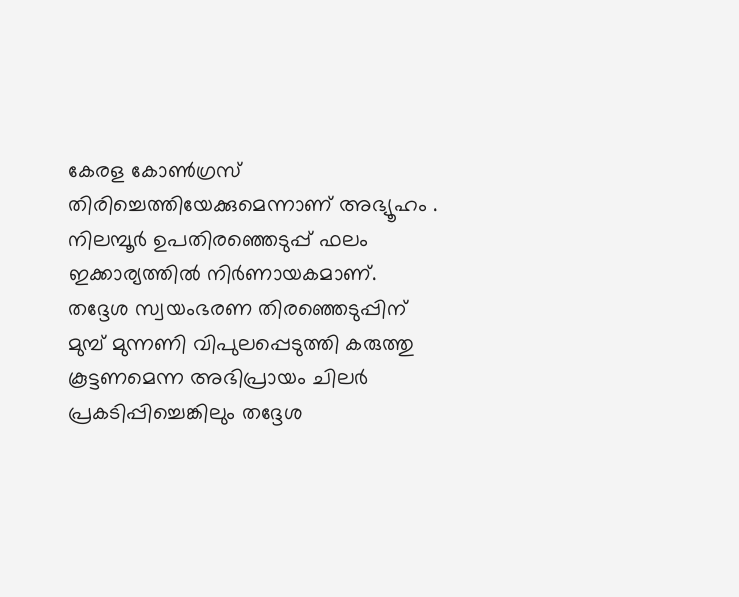കേരള കോൺഗ്രസ് തിരിച്ചെത്തിയേക്കുമെന്നാണ് അഭ്യൂഹം . നിലമ്പൂർ ഉപതിരഞ്ഞെടുപ്പ് ഫലം ഇക്കാര്യത്തിൽ നിർണായകമാണ്. തദ്ദേശ സ്വയംഭരണ തിരഞ്ഞെടുപ്പിന് മുമ്പ് മുന്നണി വിപുലപ്പെടുത്തി കരുത്തു കൂട്ടണമെന്ന അഭിപ്രായം ചിലർ പ്രകടിപ്പിച്ചെങ്കിലും തദ്ദേശ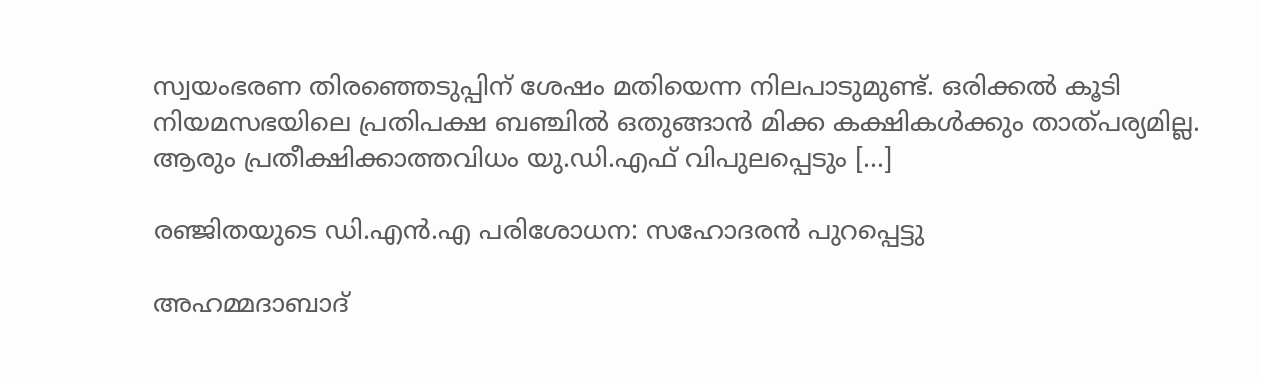സ്വയംഭരണ തിരഞ്ഞെടുപ്പിന് ശേഷം മതിയെന്ന നിലപാടുമുണ്ട്. ഒരിക്കൽ കൂടി നിയമസഭയിലെ പ്രതിപക്ഷ ബഞ്ചിൽ ഒതുങ്ങാൻ മിക്ക കക്ഷികൾക്കും താത്പര്യമില്ല. ആരും പ്രതീക്ഷിക്കാത്തവിധം യു.ഡി.എഫ് വിപുലപ്പെടും […]

രഞ്ജിതയുടെ ഡി.എൻ.എ പരിശോധന: സഹോദരൻ പുറപ്പെട്ടു

അഹമ്മദാബാദ്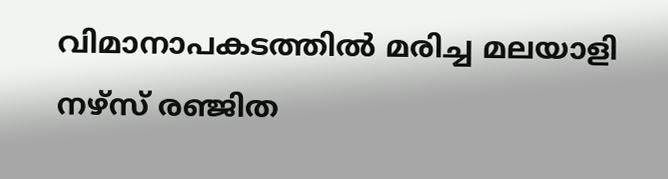വിമാനാപകടത്തിൽ മരിച്ച മലയാളി നഴ്സ് രഞ്ജിത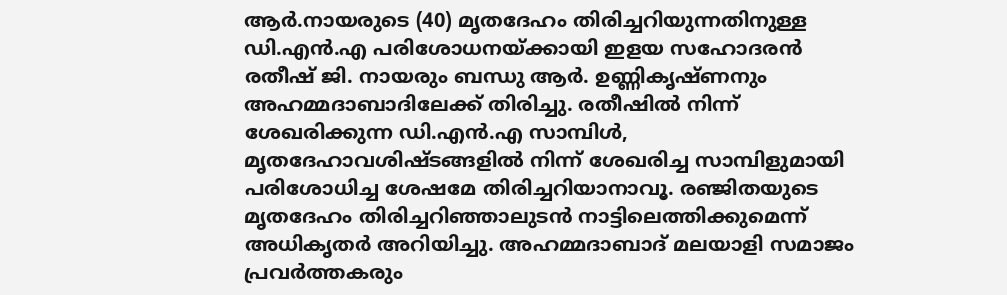ആർ.നായരുടെ (40) മൃതദേഹം തിരിച്ചറിയുന്നതിനുള്ള ഡി.എൻ.എ പരിശോധനയ്ക്കായി ഇളയ സഹോദരൻ രതീഷ് ജി. നായരും ബന്ധു ആർ. ഉണ്ണികൃഷ്ണനും അഹമ്മദാബാദിലേക്ക് തിരിച്ചു. രതീഷിൽ നിന്ന് ശേഖരിക്കുന്ന ഡി.എൻ.എ സാമ്പിൾ, മൃതദേഹാവശിഷ്ടങ്ങളിൽ നിന്ന് ശേഖരിച്ച സാമ്പിളുമായി പരിശോധിച്ച ശേഷമേ തിരിച്ചറിയാനാവൂ. രഞ്ജിതയുടെ മൃതദേഹം തിരിച്ചറിഞ്ഞാലുടൻ നാട്ടിലെത്തിക്കുമെന്ന് അധികൃതർ അറിയിച്ചു. അഹമ്മദാബാദ് മലയാളി സമാജം പ്രവർത്തകരും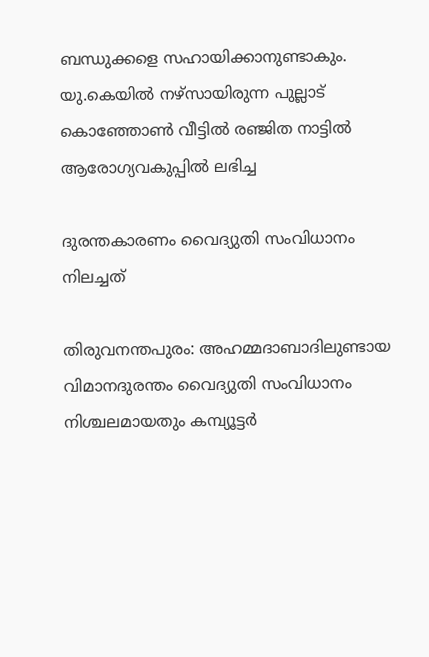ബന്ധുക്കളെ സഹായിക്കാനുണ്ടാകും. യു.കെയിൽ നഴ്സായിരുന്ന പുല്ലാട് കൊ‌ഞ്ഞോൺ വീട്ടിൽ രഞ്ജിത നാട്ടിൽ ആരോഗ്യവകുപ്പിൽ ലഭിച്ച

ദുരന്തകാരണം വൈദ്യുതി സംവിധാനം നിലച്ചത്

തിരുവനന്തപുരം: അഹമ്മദാബാദിലുണ്ടായ വിമാനദുരന്തം വൈദ്യുതി സംവിധാനം നിശ്ചലമായതും കമ്പ്യൂട്ടർ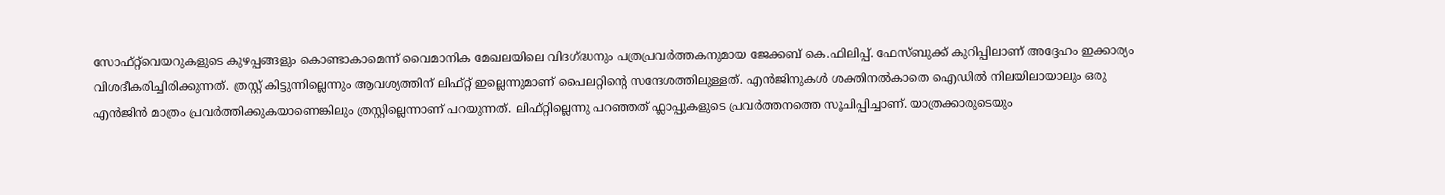സോഫ്റ്റ്‌വെയറുകളുടെ കുഴപ്പങ്ങളും കൊണ്ടാകാമെന്ന് വൈമാനിക മേഖലയിലെ വിദഗ്ദ്ധനും പത്രപ്രവർത്തകനുമായ ജേക്കബ് കെ.ഫിലിപ്പ്. ഫേസ്ബുക്ക് കുറിപ്പിലാണ് അദ്ദേഹം ഇക്കാര്യം വിശദീകരിച്ചിരിക്കുന്നത്. ത്രസ്റ്റ് കിട്ടുന്നില്ലെന്നും ആവശ്യത്തിന് ലിഫ്റ്റ് ഇല്ലെന്നുമാണ് പൈലറ്റിന്റെ സന്ദേശത്തിലുള്ളത്. എൻജിനുകൾ ശക്തിനൽകാതെ ഐഡിൽ നിലയിലായാലും ഒരു എൻജിൻ മാത്രം പ്രവർത്തിക്കുകയാണെങ്കിലും ത്രസ്റ്റില്ലെന്നാണ് പറയുന്നത്. ലിഫ്റ്റില്ലെന്നു പറഞ്ഞത് ഫ്ലാപ്പുകളുടെ പ്രവർത്തനത്തെ സൂചിപ്പിച്ചാണ്. യാത്രക്കാരുടെയും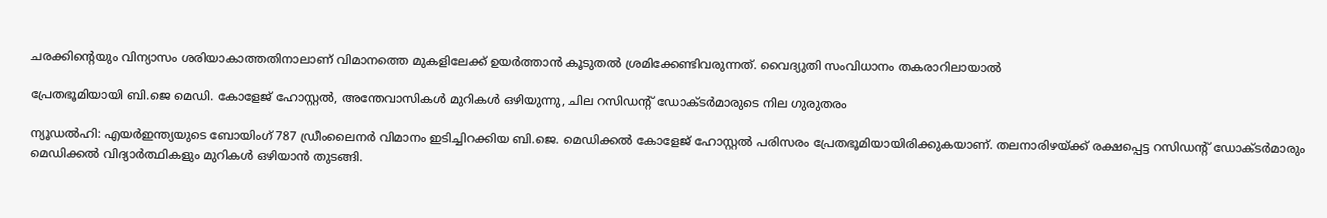ചരക്കിന്റെയും വിന്യാസം ശരിയാകാത്തതിനാലാണ് വിമാനത്തെ മുകളിലേക്ക് ഉയർത്താൻ കൂടുതൽ ശ്രമിക്കേണ്ടിവരുന്നത്. വൈദ്യുതി സംവിധാനം തകരാറിലായാൽ

പ്രേതഭൂമിയായി ബി.ജെ മെഡി. കോളേജ് ഹോസ്റ്റൽ, അന്തേവാസികൾ മുറികൾ ഒഴിയുന്നു, ചില റസിഡന്റ് ഡോക്‌ടർമാരുടെ നില ഗുരുതരം

ന്യൂഡൽഹി: എയർഇന്ത്യയുടെ ബോയിംഗ് 787 ഡ്രീംലൈനർ വിമാനം ഇടിച്ചിറക്കിയ ബി.ജെ. മെഡിക്കൽ കോളേജ് ഹോസ്റ്റൽ പരിസരം പ്രേതഭൂമിയായിരിക്കുകയാണ്. തലനാരിഴയ്‌ക്ക് രക്ഷപ്പെട്ട റസിഡന്റ് ഡോക്‌ടർമാരും മെഡിക്കൽ വിദ്യാർത്ഥികളും മുറികൾ ഒഴിയാൻ തുടങ്ങി.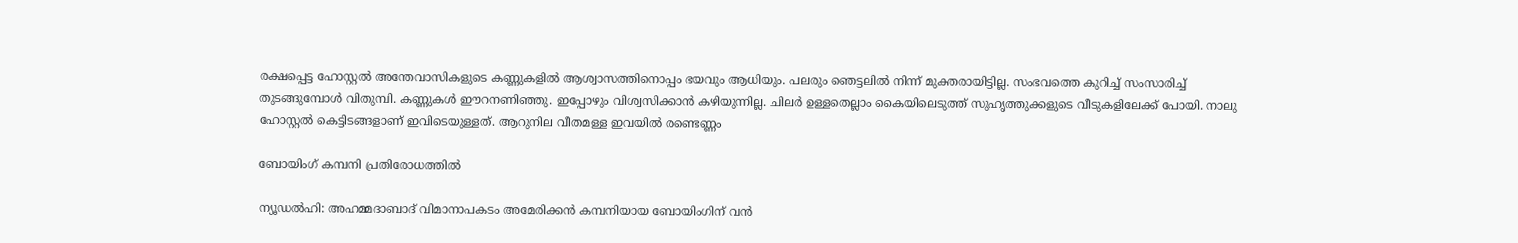രക്ഷപ്പെട്ട ഹോസ്റ്റൽ അന്തേവാസികളുടെ കണ്ണുകളിൽ ആശ്വാസത്തിനൊപ്പം ഭയവും ആധിയും. പലരും ഞെട്ടലിൽ നിന്ന് മുക്തരായിട്ടില്ല. സംഭവത്തെ കുറിച്ച് സംസാരിച്ച് തുടങ്ങുമ്പോൾ വിതുമ്പി. കണ്ണുകൾ ഈറനണിഞ്ഞു. ഇപ്പോഴും വിശ്വസിക്കാൻ കഴിയുന്നില്ല. ചിലർ ഉള്ളതെല്ലാം കൈയിലെടുത്ത് സുഹൃത്തുക്കളുടെ വീടുകളിലേക്ക് പോയി. നാലു ഹോസ്റ്റൽ കെട്ടിടങ്ങളാണ് ഇവിടെയുള്ളത്. ആറുനില വീതമള്ള ഇവയിൽ രണ്ടെണ്ണം

ബോയിംഗ് കമ്പനി പ്രതിരോധത്തിൽ

ന്യൂഡൽഹി: അഹമ്മദാബാദ് വിമാനാപകടം അമേരിക്കൻ കമ്പനിയായ ബോയിംഗിന് വൻ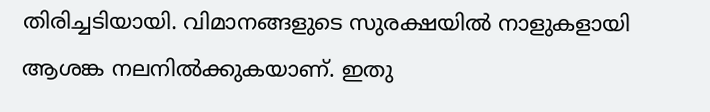തിരിച്ചടിയായി. വിമാനങ്ങളുടെ സുരക്ഷയിൽ നാളുകളായി ആശങ്ക നലനിൽക്കുകയാണ്. ഇതു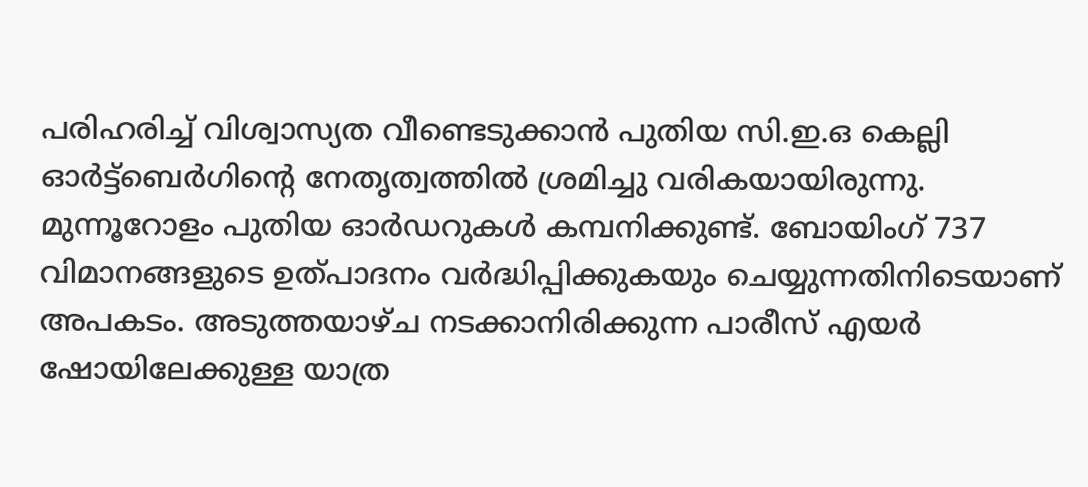പരിഹരിച്ച് വിശ്വാസ്യത വീണ്ടെടുക്കാൻ പുതിയ സി.ഇ.ഒ കെല്ലി ഓർട്ട്ബെർഗിന്റെ നേതൃത്വത്തിൽ ശ്രമിച്ചു വരികയായിരുന്നു. മുന്നൂറോളം പുതിയ ഓർഡറുകൾ കമ്പനിക്കുണ്ട്. ബോയിംഗ് 737 വിമാനങ്ങളുടെ ഉത്പാദനം വർദ്ധിപ്പിക്കുകയും ചെയ്യുന്നതിനിടെയാണ് അപകടം. അടുത്തയാഴ്ച നടക്കാനിരിക്കുന്ന പാരീസ് എയർ ഷോയിലേക്കുള്ള യാത്ര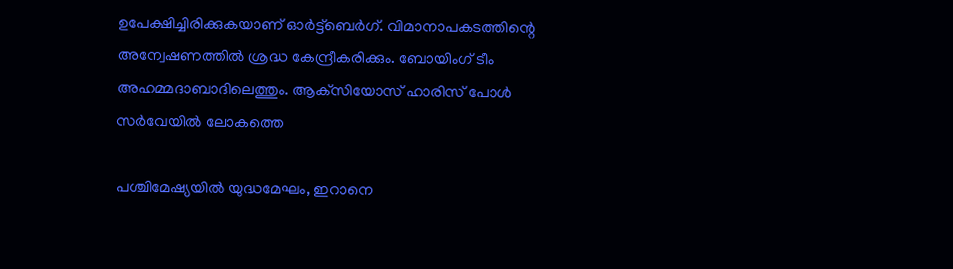ഉപേക്ഷിച്ചിരിക്കുകയാണ് ഓർട്ട്ബെർഗ്. വിമാനാപകടത്തിന്റെ അന്വേഷണത്തിൽ ശ്രദ്ധ കേന്ദ്രീകരിക്കും. ബോയിംഗ് ടീം അഹമ്മദാബാദിലെത്തും. ആക്‌സിയോസ് ഹാരിസ് പോൾ സർവേയിൽ ലോകത്തെ

പശ്ചിമേഷ്യയിൽ യുദ്ധമേഘം, ഇറാനെ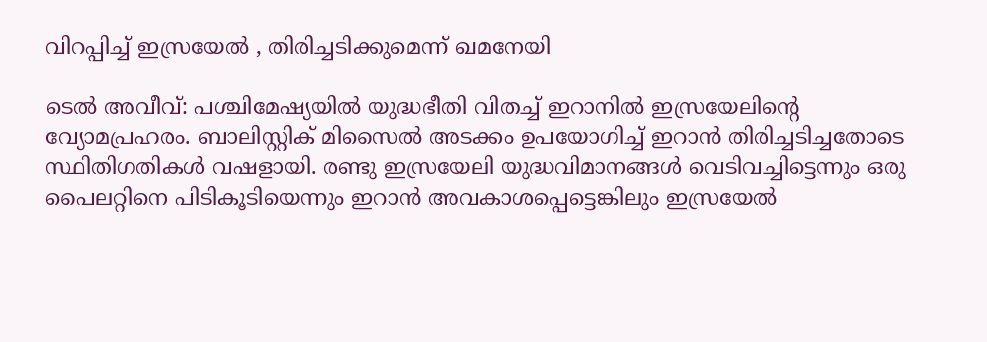വിറപ്പിച്ച് ഇസ്രയേൽ , തിരിച്ചടിക്കുമെന്ന് ഖമനേയി

ടെൽ അവീവ്: പശ്ചിമേഷ്യയിൽ യുദ്ധഭീതി വിതച്ച് ഇറാനിൽ ഇസ്രയേലിന്റെ വ്യോമപ്രഹരം. ബാലിസ്റ്റിക് മിസൈൽ അടക്കം ഉപയോഗിച്ച് ഇറാൻ തിരിച്ചടിച്ചതോടെ സ്ഥിതിഗതികൾ വഷളായി. രണ്ടു ഇസ്രയേലി യുദ്ധവിമാനങ്ങൾ വെടിവച്ചിട്ടെന്നും ഒരു പൈലറ്റിനെ പിടികൂടിയെന്നും ഇറാൻ അവകാശപ്പെട്ടെങ്കിലും ഇസ്രയേൽ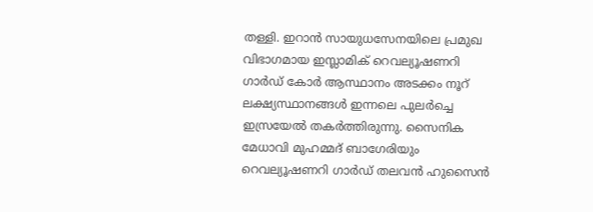തള്ളി. ഇറാൻ സായുധസേനയിലെ പ്രമുഖ വിഭാഗമായ ഇസ്ലാമിക് റെവല്യൂഷണറി ഗാർഡ് കോർ ആസ്ഥാനം അടക്കം നൂറ് ലക്ഷ്യസ്ഥാനങ്ങൾ ഇന്നലെ പുലർച്ചെ ഇസ്രയേൽ തകർത്തിരുന്നു. സൈനിക മേധാവി മുഹമ്മദ് ബാഗേരിയും റെവല്യൂഷണറി ഗാർഡ് തലവൻ ഹുസൈൻ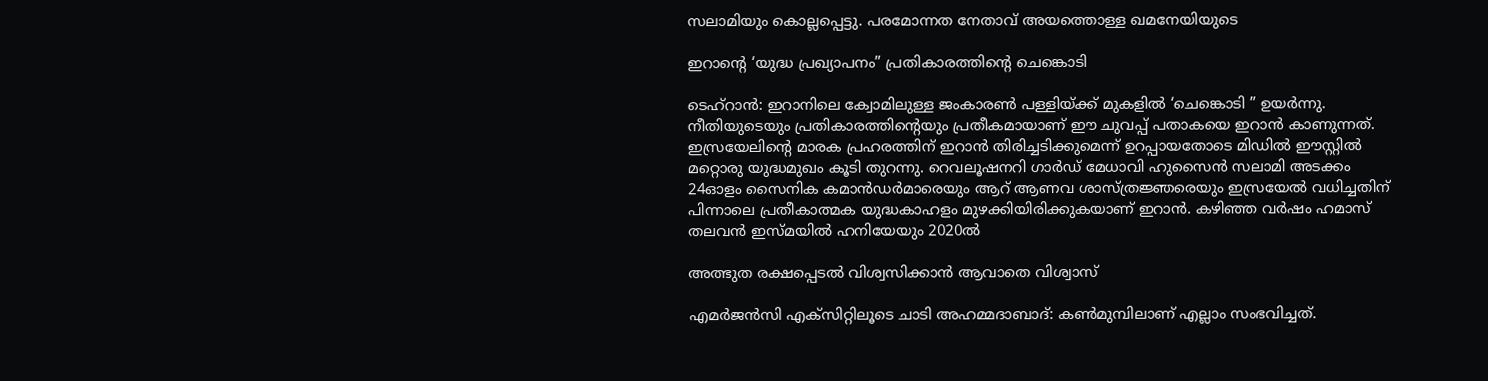സലാമിയും കൊല്ലപ്പെട്ടു. പരമോന്നത നേതാവ് അയത്തൊള്ള ഖമനേയിയുടെ

ഇറാന്റെ ‘യുദ്ധ പ്രഖ്യാപനം” പ്രതികാരത്തിന്റെ ചെങ്കൊടി

ടെഹ്‌റാൻ: ഇറാനിലെ ക്വോമിലുള്ള ജംകാരൺ പള്ളിയ്ക്ക് മുകളിൽ ‘ചെങ്കൊടി ” ഉയർന്നു. നീതിയുടെയും പ്രതികാരത്തിന്റെയും പ്രതീകമായാണ് ഈ ചുവപ്പ് പതാകയെ ഇറാൻ കാണുന്നത്. ഇസ്രയേലിന്റെ മാരക പ്രഹരത്തിന് ഇറാൻ തിരിച്ചടിക്കുമെന്ന് ഉറപ്പായതോടെ മിഡിൽ ഈസ്റ്റിൽ മറ്റൊരു യുദ്ധമുഖം കൂടി തുറന്നു. റെവലൂഷനറി ഗാർഡ് മേധാവി ഹുസൈൻ സലാമി അടക്കം 24ഓളം സൈനിക കമാൻഡർമാരെയും ആറ് ആണവ ശാസ്ത്രജ്ഞരെയും ഇസ്രയേൽ വധിച്ചതിന് പിന്നാലെ പ്രതീകാത്മക യുദ്ധകാഹളം മുഴക്കിയിരിക്കുകയാണ് ഇറാൻ. കഴിഞ്ഞ വർഷം ഹമാസ് തലവൻ ഇസ്‌മയിൽ ഹനിയേയും 2020ൽ

അത്ഭുത രക്ഷപ്പെടൽ വിശ്വസിക്കാൻ ആവാതെ വിശ്വാസ്

എമർജൻസി എക്സിറ്റിലൂടെ ചാടി അഹമ്മദാബാദ്: കൺമുമ്പിലാണ് എല്ലാം സംഭവിച്ചത്.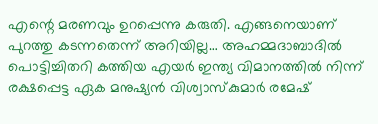എന്റെ മരണവും ഉറപ്പെന്നു കരുതി. എങ്ങനെയാണ് പുറത്തു കടന്നതെന്ന് അറിയില്ല… അഹമ്മദാബാദിൽ പൊട്ടിച്ചിതറി കത്തിയ എയർ ഇന്ത്യ വിമാനത്തിൽ നിന്ന് രക്ഷപ്പെട്ട ഏക മനുഷ്യൻ വിശ്വാസ്‌കുമാർ രമേഷ്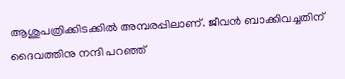ആശുപത്രിക്കിടക്കിൽ അമ്പരപ്പിലാണ്. ജീവൻ ബാക്കിവച്ചതിന് ദൈവത്തിനു നന്ദി പറഞ്ഞ്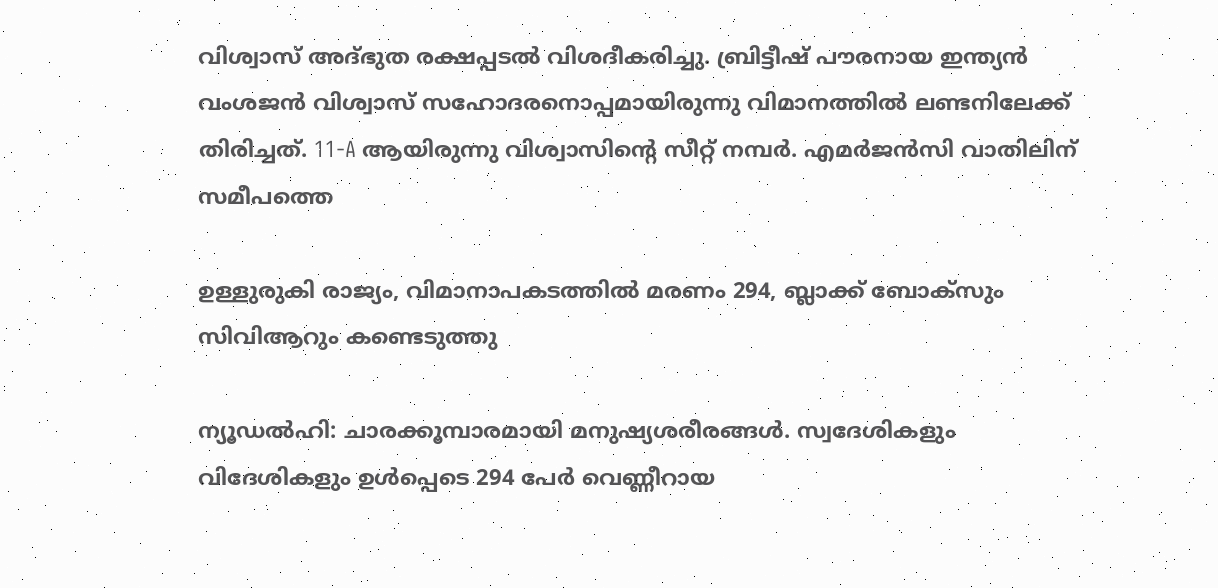വിശ്വാസ് അദ്ഭുത രക്ഷപ്പടൽ വിശദീകരിച്ചു. ബ്രിട്ടീഷ് പൗരനായ ഇന്ത്യൻ വംശജൻ വിശ്വാസ് സഹോദരനൊപ്പമായിരുന്നു വിമാനത്തിൽ ലണ്ടനിലേക്ക് തിരിച്ചത്. 11-A ആയിരുന്നു വിശ്വാസിന്റെ സീറ്റ് നമ്പർ. എമർജൻസി വാതിലിന് സമീപത്തെ

ഉള്ളുരുകി രാജ്യം, വിമാനാപകടത്തിൽ മരണം 294, ബ്ലാക്ക് ബോക്സും സിവിആറും കണ്ടെടുത്തു

ന്യൂഡൽഹി: ചാരക്കൂമ്പാരമായി മനുഷ്യശരീരങ്ങൾ. സ്വദേശികളും വിദേശികളും ഉൾപ്പെടെ 294 പേർ വെണ്ണീറായ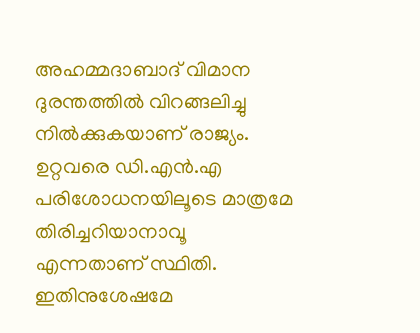അഹമ്മദാബാദ് വിമാന ദുരന്തത്തിൽ വിറങ്ങലിച്ചു നിൽക്കുകയാണ് രാജ്യം. ഉറ്റവരെ ഡി.എൻ.എ പരിശോധനയിലൂടെ മാത്രമേ തിരിച്ചറിയാനാവൂ എന്നതാണ് സ്ഥിതി. ഇതിനുശേഷമേ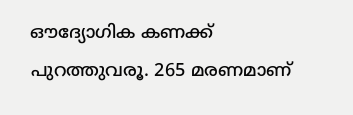ഔദ്യോഗിക കണക്ക് പുറത്തുവരൂ. 265 മരണമാണ്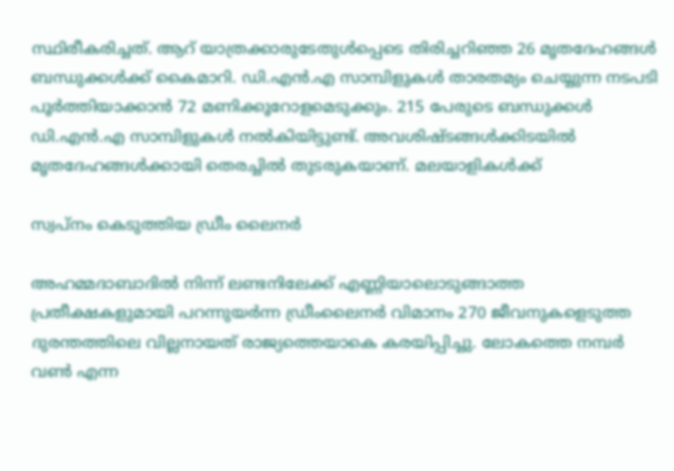സ്ഥിരീകരിച്ചത്. ആറ് യാത്രക്കാരുടേതുൾപ്പെടെ തിരിച്ചറിഞ്ഞ 26 മൃതദേഹങ്ങൾ ബന്ധുക്കൾക്ക് കൈമാറി. ഡി.എൻ.എ സാമ്പിളുകൾ താരതമ്യം ചെയ്യുന്ന നടപടി പൂർത്തിയാക്കാൻ 72 മണിക്കൂറോളമെടുക്കും. 215 പേരുടെ ബന്ധുക്കൾ ഡി.എൻ.എ സാമ്പിളുകൾ നൽകിയിട്ടുണ്ട്. അവശിഷ്‌ടങ്ങൾക്കിടയിൽ മൃതദേഹങ്ങൾക്കായി തെരച്ചിൽ തുടരുകയാണ്. മലയാളികൾക്ക്

സ്വപ്‌നം കെടുത്തിയ ഡ്രീം ലൈനർ

അഹമ്മദാബാദിൽ നിന്ന് ലണ്ടനിലേക്ക് എണ്ണിയാലൊടുങ്ങാത്ത പ്രതീക്ഷകളുമായി പറന്നുയർന്ന ഡ്രീംലൈനർ വിമാനം 270 ജീവനുകളെടുത്ത ദുരന്തത്തിലെ വില്ലനായത് രാജ്യത്തെയാകെ കരയിപ്പിച്ചു. ലോകത്തെ നമ്പർ വൺ എന്ന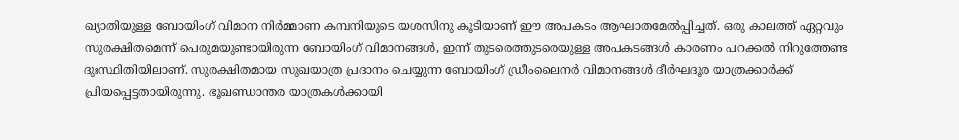ഖ്യാതിയുള്ള ബോയിംഗ് വിമാന നിർമ്മാണ കമ്പനിയുടെ യശസിനു കൂടിയാണ് ഈ അപകടം ആഘാതമേൽപ്പിച്ചത്. ഒരു കാലത്ത് ഏറ്റവും സുരക്ഷിതമെന്ന് പെരുമയുണ്ടായിരുന്ന ബോയിംഗ് വിമാനങ്ങൾ, ഇന്ന് തുടരെത്തുടരെയുള്ള അപകടങ്ങൾ കാരണം പറക്കൽ നിറുത്തേണ്ട ദുഃസ്ഥിതിയിലാണ്. സുരക്ഷിതമായ സുഖയാത്ര പ്രദാനം ചെയ്യുന്ന ബോയിംഗ് ഡ്രീംലൈനർ വിമാനങ്ങൾ ദീർഘദൂര യാത്രക്കാർക്ക് പ്രിയപ്പെട്ടതായിരുന്നു. ഭൂഖണ്ഡാന്തര യാത്രകൾക്കായി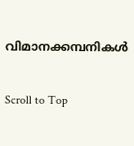വിമാനക്കമ്പനികൾ

Scroll to Top